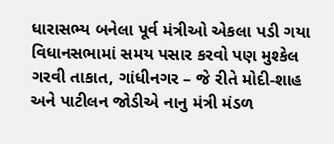ધારાસભ્ય બનેલા પૂર્વ મંત્રીઓ એકલા પડી ગયા વિધાનસભામાં સમય પસાર કરવો પણ મુશ્કેલ
ગરવી તાકાત, ગાંધીનગર – જે રીતે મોદી-શાહ અને પાટીલન જોડીએ નાનુ મંત્રી મંડળ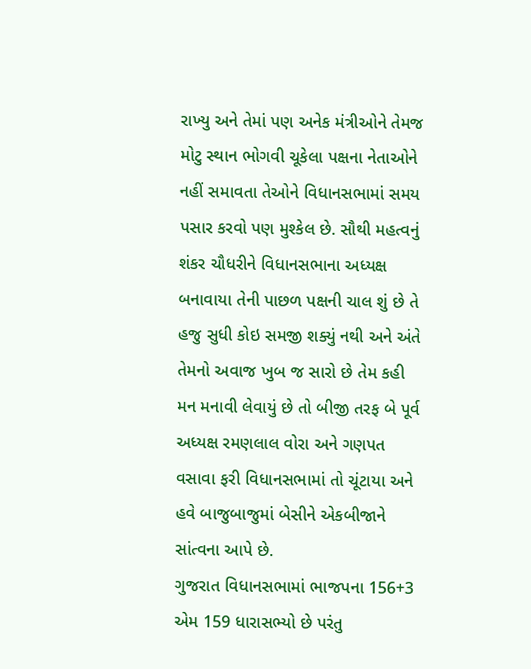રાખ્યુ અને તેમાં પણ અનેક મંત્રીઓને તેમજ મોટુ સ્થાન ભોગવી ચૂકેલા પક્ષના નેતાઓને નહીં સમાવતા તેઓને વિધાનસભામાં સમય પસાર કરવો પણ મુશ્કેલ છે. સૌથી મહત્વનું શંકર ચૌધરીને વિધાનસભાના અધ્યક્ષ બનાવાયા તેની પાછળ પક્ષની ચાલ શું છે તે હજુ સુધી કોઇ સમજી શક્યું નથી અને અંતે તેમનો અવાજ ખુબ જ સારો છે તેમ કહી મન મનાવી લેવાયું છે તો બીજી તરફ બે પૂર્વ અધ્યક્ષ રમણલાલ વોરા અને ગણપત વસાવા ફરી વિધાનસભામાં તો ચૂંટાયા અને હવે બાજુબાજુમાં બેસીને એકબીજાને સાંત્વના આપે છે.
ગુજરાત વિધાનસભામાં ભાજપના 156+3 એમ 159 ધારાસભ્યો છે પરંતુ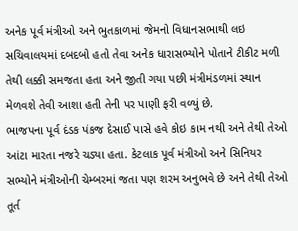અનેક પૂર્વ મંત્રીઓ અને ભુતકાળમાં જેમનો વિધાનસભાથી લઇ સચિવાલયમાં દબદબો હતો તેવા અનેક ધારાસભ્યોને પોતાને ટીકીટ મળી તેથી લક્કી સમજતા હતા અને જીતી ગયા પછી મંત્રીમંડળમાં સ્થાન મેળવશે તેવી આશા હતી તેની પર પાણી ફરી વળ્યું છે.
ભાજપના પૂર્વ દંડક પંકજ દેસાઈ પાસે હવે કોઇ કામ નથી અને તેથી તેઓ આંટા મારતા નજરે ચડ્યા હતા. કેટલાક પૂર્વ મંત્રીઓ અને સિનિયર સભ્યોને મંત્રીઓની ચેમ્બરમાં જતા પણ શરમ અનુભવે છે અને તેથી તેઓ તૂર્ત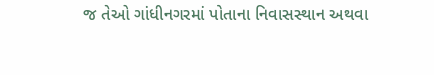જ તેઓ ગાંધીનગરમાં પોતાના નિવાસસ્થાન અથવા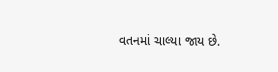વતનમાં ચાલ્યા જાય છે.